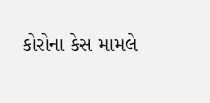કોરોના કેસ મામલે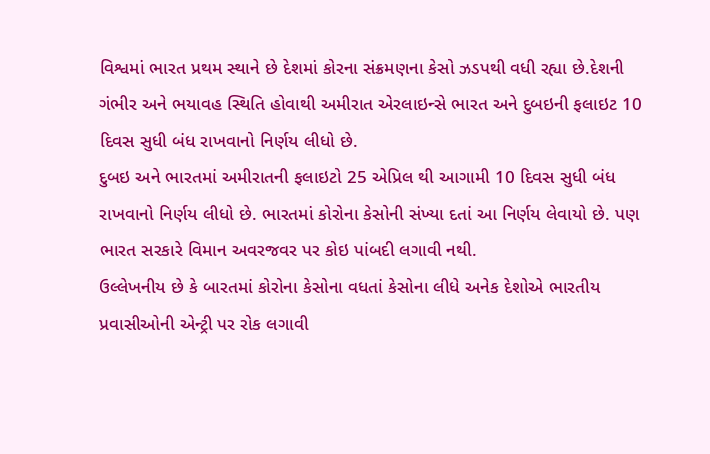વિશ્વમાં ભારત પ્રથમ સ્થાને છે દેશમાં કોરના સંક્રમણના કેસો ઝડપથી વધી રહ્યા છે.દેશની ગંભીર અને ભયાવહ સ્થિતિ હોવાથી અમીરાત એરલાઇન્સે ભારત અને દુબઇની ફલાઇટ 10 દિવસ સુધી બંધ રાખવાનો નિર્ણય લીધો છે.
દુબઇ અને ભારતમાં અમીરાતની ફલાઇટો 25 એપ્રિલ થી આગામી 10 દિવસ સુધી બંધ રાખવાનો નિર્ણય લીધો છે. ભારતમાં કોરોના કેસોની સંખ્યા દતાં આ નિર્ણય લેવાયો છે. પણ ભારત સરકારે વિમાન અવરજવર પર કોઇ પાંબદી લગાવી નથી.
ઉલ્લેખનીય છે કે બારતમાં કોરોના કેસોના વધતાં કેસોના લીધે અનેક દેશોએ ભારતીય પ્રવાસીઓની એન્ટ્રી પર રોક લગાવી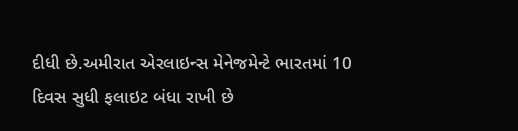દીધી છે.અમીરાત એરલાઇન્સ મેનેજમેન્ટે ભારતમાં 10 દિવસ સુધી ફલાઇટ બંધા રાખી છે